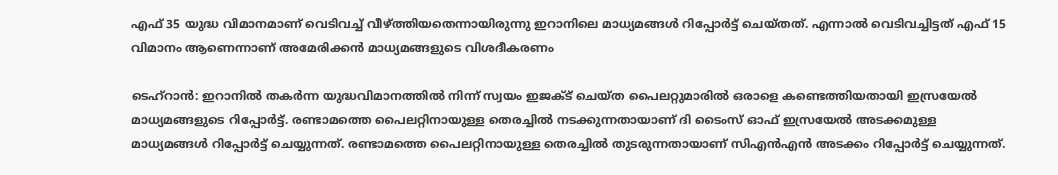എഫ് 35 യുദ്ധ വിമാനമാണ് വെടിവച്ച് വീഴ്ത്തിയതെന്നായിരുന്നു ഇറാനിലെ മാധ്യമങ്ങൾ റിപ്പോർട്ട് ചെയ്തത്. എന്നാൽ വെടിവച്ചിട്ടത് എഫ് 15 വിമാനം ആണെന്നാണ് അമേരിക്കൻ മാധ്യമങ്ങളുടെ വിശദീകരണം

ടെഹ്റാൻ: ഇറാനിൽ തകർന്ന യുദ്ധവിമാനത്തിൽ നിന്ന് സ്വയം ഇജക്ട് ചെയ്ത പൈലറ്റുമാരിൽ ഒരാളെ കണ്ടെത്തിയതായി ഇസ്രയേൽ മാധ്യമങ്ങളുടെ റിപ്പോർട്ട്. രണ്ടാമത്തെ പൈലറ്റിനായുള്ള തെരച്ചിൽ നടക്കുന്നതായാണ് ദി ടൈംസ് ഓഫ് ഇസ്രയേൽ അടക്കമുള്ള മാധ്യമങ്ങൾ റിപ്പോർട്ട് ചെയ്യുന്നത്. രണ്ടാമത്തെ പൈലറ്റിനായുള്ള തെരച്ചിൽ തുടരുന്നതായാണ് സിഎൻഎൻ അടക്കം റിപ്പോർട്ട് ചെയ്യുന്നത്.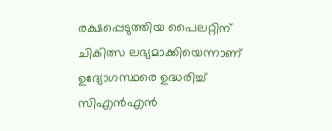രക്ഷപ്പെടുത്തിയ പൈലറ്റിന് ചികിത്സ ലഭ്യമാക്കിയെന്നാണ് ഉദ്യോഗസ്ഥരെ ഉദ്ധരിച്ച് സിഎൻഎൻ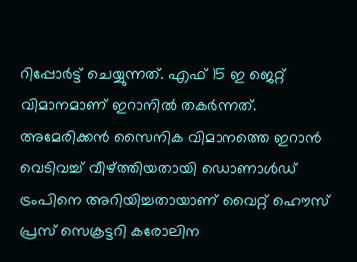റിപ്പോർട്ട് ചെയ്യുന്നത്. എഫ് 15 ഇ ജെറ്റ് വിമാനമാണ് ഇറാനിൽ തകർന്നത്. അമേരിക്കൻ സൈനിക വിമാനത്തെ ഇറാൻ വെടിവച്ച് വീഴ്ത്തിയതായി ഡൊണാൾഡ് ട്രംപിനെ അറിയിച്ചതായാണ് വൈറ്റ് ഹൌസ് പ്രസ് സെക്രട്ടറി കരോലിന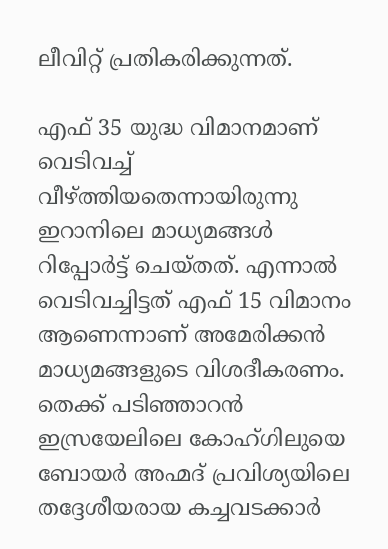ലീവിറ്റ് പ്രതികരിക്കുന്നത്.

എഫ് 35 യുദ്ധ വിമാനമാണ് വെടിവച്ച് വീഴ്ത്തിയതെന്നായിരുന്നു ഇറാനിലെ മാധ്യമങ്ങൾ റിപ്പോർട്ട് ചെയ്തത്. എന്നാൽ വെടിവച്ചിട്ടത് എഫ് 15 വിമാനം ആണെന്നാണ് അമേരിക്കൻ മാധ്യമങ്ങളുടെ വിശദീകരണം. തെക്ക് പടിഞ്ഞാറൻ ഇസ്രയേലിലെ കോഹ്‌ഗിലുയെ ബോയർ അഹ്മദ് പ്രവിശ്യയിലെ തദ്ദേശീയരായ കച്ചവടക്കാർ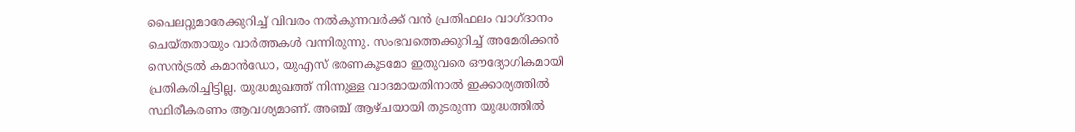പൈലറ്റുമാരേക്കുറിച്ച് വിവരം നൽകുന്നവർക്ക് വൻ പ്രതിഫലം വാഗ്ദാനം ചെയ്തതായും വാർത്തകൾ വന്നിരുന്നു. സംഭവത്തെക്കുറിച്ച് അമേരിക്കൻ സെൻട്രൽ കമാൻഡോ, യുഎസ് ഭരണകൂടമോ ഇതുവരെ ഔദ്യോഗികമായി പ്രതികരിച്ചിട്ടില്ല. യുദ്ധമുഖത്ത് നിന്നുള്ള വാദമായതിനാൽ ഇക്കാര്യത്തിൽ സ്ഥിരീകരണം ആവശ്യമാണ്. അഞ്ച് ആഴ്ചയായി തുടരുന്ന യുദ്ധത്തിൽ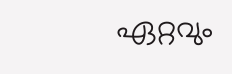ഏറ്റവും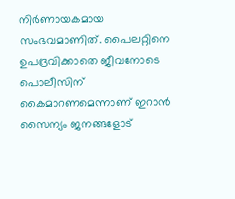നിർണായകമായ സംഭവമാണിത്. പൈലറ്റിനെ ഉപദ്രവിക്കാതെ ജീവനോടെ പൊലീസിന് കൈമാറണമെന്നാണ് ഇറാൻ സൈന്യം ജനങ്ങളോട്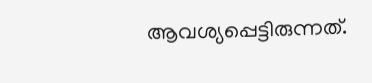ആവശ്യപ്പെട്ടിരുന്നത്.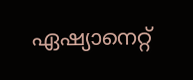ഏഷ്യാനെറ്റ്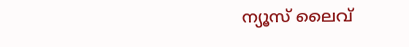ന്യൂസ് ലൈവ്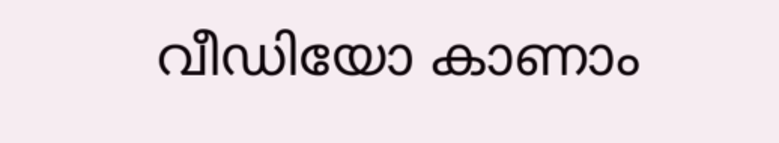വീഡിയോ കാണാം